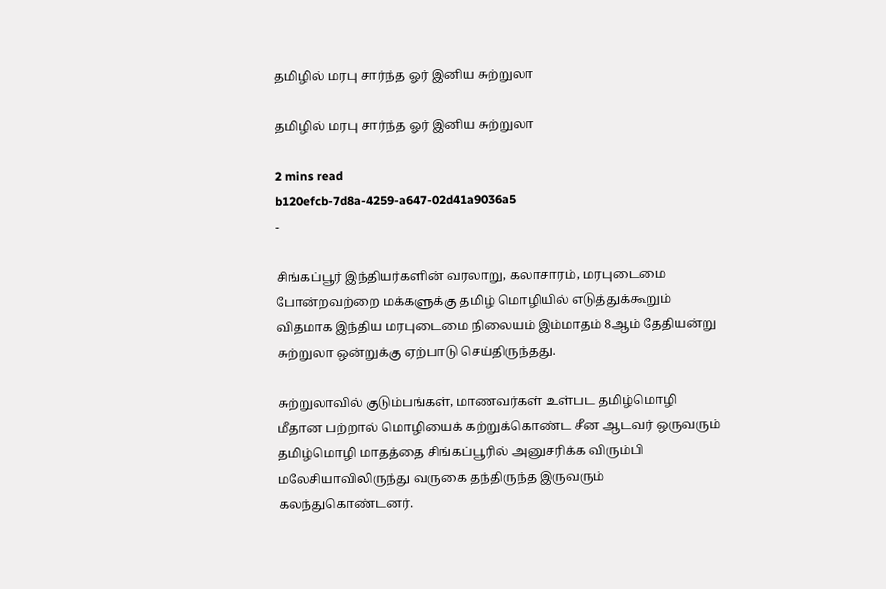தமிழில் மரபு சார்ந்த ஓர் இனிய சுற்றுலா

தமிழில் மரபு சார்ந்த ஓர் இனிய சுற்றுலா

2 mins read
b120efcb-7d8a-4259-a647-02d41a9036a5
-

சிங்கப்பூர் இந்தியர்களின் வரலாறு, கலாசாரம், மரபுடைமை போன்றவற்றை மக்களுக்கு தமிழ் மொழியில் எடுத்துக்கூறும் விதமாக இந்திய மரபுடைமை நிலையம் இம்மாதம் 8ஆம் தேதியன்று சுற்றுலா ஒன்றுக்கு ஏற்பாடு செய்திருந்தது.

சுற்றுலாவில் குடும்பங்கள், மாணவர்கள் உள்பட தமிழ்மொழி மீதான பற்றால் மொழியைக் கற்றுக்கொண்ட சீன ஆடவர் ஒருவரும் தமிழ்மொழி மாதத்தை சிங்கப்பூரில் அனுசரிக்க விரும்பி மலேசியாவிலிருந்து வருகை தந்திருந்த இருவரும் கலந்துகொண்டனர்.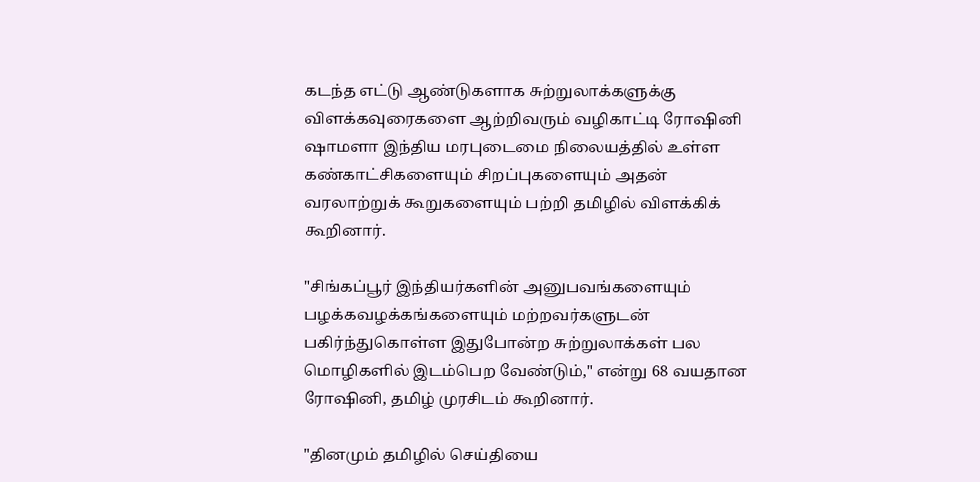கடந்த எட்டு ஆண்டுகளாக சுற்றுலாக்களுக்கு விளக்கவுரைகளை ஆற்றிவரும் வழிகாட்டி ரோஷினி ஷாமளா இந்திய மரபுடைமை நிலையத்தில் உள்ள கண்காட்சிகளையும் சிறப்புகளையும் அதன் வரலாற்றுக் கூறுகளையும் பற்றி தமிழில் விளக்கிக் கூறினார்.

"சிங்கப்பூர் இந்தியர்களின் அனுபவங்களையும் பழக்கவழக்கங்களையும் மற்றவர்களுடன் பகிர்ந்துகொள்ள இதுபோன்ற சுற்றுலாக்கள் பல மொழிகளில் இடம்பெற வேண்டும்," என்று 68 வயதான ரோஷினி, தமிழ் முரசிடம் கூறினார்.

"தினமும் தமிழில் செய்தியை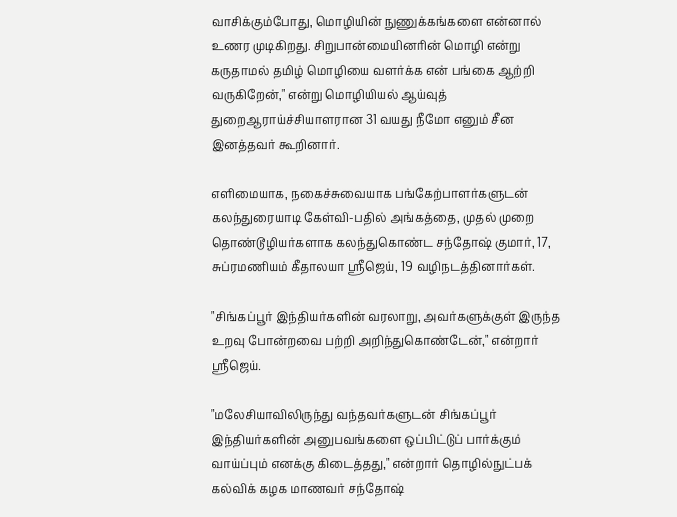வாசிக்கும்போது, மொழியின் நுணுக்கங்களை என்னால் உணர முடிகிறது. சிறுபான்மையினரின் மொழி என்று கருதாமல் தமிழ் மொழியை வளர்க்க என் பங்கை ஆற்றி வருகிறேன்," என்று மொழியியல் ஆய்வுத் துறைஆராய்ச்சியாளரான 31 வயது நீமோ எனும் சீன இனத்தவர் கூறினார்.

எளிமையாக, நகைச்சுவையாக பங்கேற்பாளர்களுடன் கலந்துரையாடி கேள்வி-பதில் அங்கத்தை, முதல் முறை தொண்டூழியர்களாக கலந்துகொண்ட சந்தோஷ் குமார், 17, சுப்ரமணியம் கீதாலயா ஸ்ரீஜெய், 19 வழிநடத்தினார்கள்.

"சிங்கப்பூர் இந்தியர்களின் வரலாறு, அவர்களுக்குள் இருந்த உறவு போன்றவை பற்றி அறிந்துகொண்டேன்," என்றார் ஸ்ரீஜெய்.

"மலேசியாவிலிருந்து வந்தவர்களுடன் சிங்கப்பூர் இந்தியர்களின் அனுபவங்களை ஒப்பிட்டுப் பார்க்கும் வாய்ப்பும் எனக்கு கிடைத்தது," என்றார் தொழில்நுட்பக் கல்விக் கழக மாணவர் சந்தோஷ்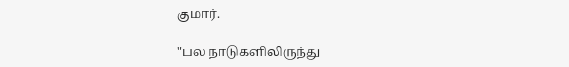குமார்.

"பல நாடுகளிலிருந்து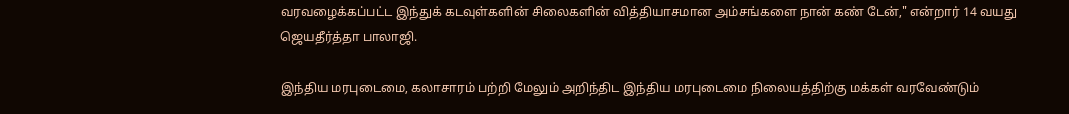வரவழைக்கப்பட்ட இந்துக் கடவுள்களின் சிலைகளின் வித்தியாசமான அம்சங்களை நான் கண் டேன்," என்றார் 14 வயது ஜெயதீர்த்தா பாலாஜி.

இந்திய மரபுடைமை, கலாசாரம் பற்றி மேலும் அறிந்திட இந்திய மரபுடைமை நிலையத்திற்கு மக்கள் வரவேண்டும்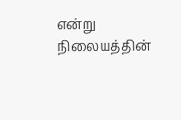என்று நிலையத்தின்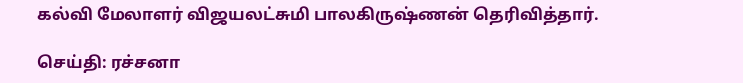கல்வி மேலாளர் விஜயலட்சுமி பாலகிருஷ்ணன் தெரிவித்தார்.

செய்தி: ரச்சனா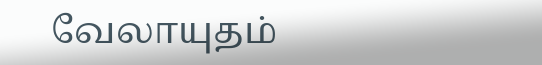வேலாயுதம்